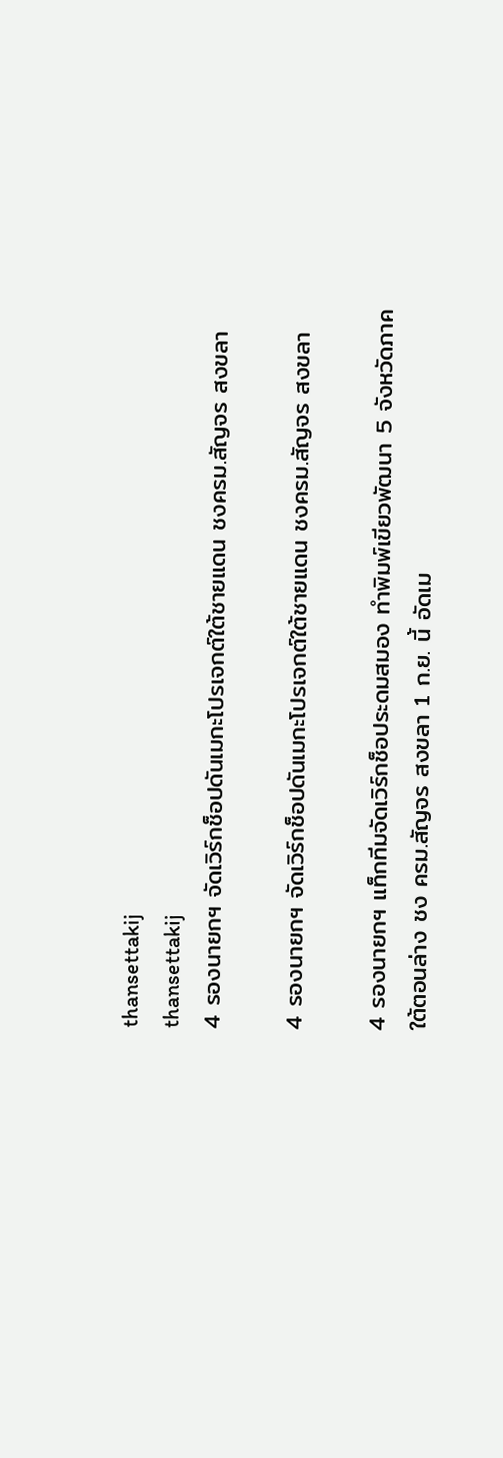thansettakij
thansettakij
4 รองนายกฯ จัดเวิร์กช็อปดันเมกะโปรเจกต์ใต้ชายแดน ชงครม.สัญจร สงขลา

4 รองนายกฯ จัดเวิร์กช็อปดันเมกะโปรเจกต์ใต้ชายแดน ชงครม.สัญจร สงขลา

4 รองนายกฯ แท็กทีมจัดเวิร์กช็อประดมสมอง ทำพิมพ์เขียวพัฒนา 5 จังหวัดภาคใต้ตอนล่าง ชง ครม.สัญจร สงขลา 1 ก.ย. นี้ อัดเม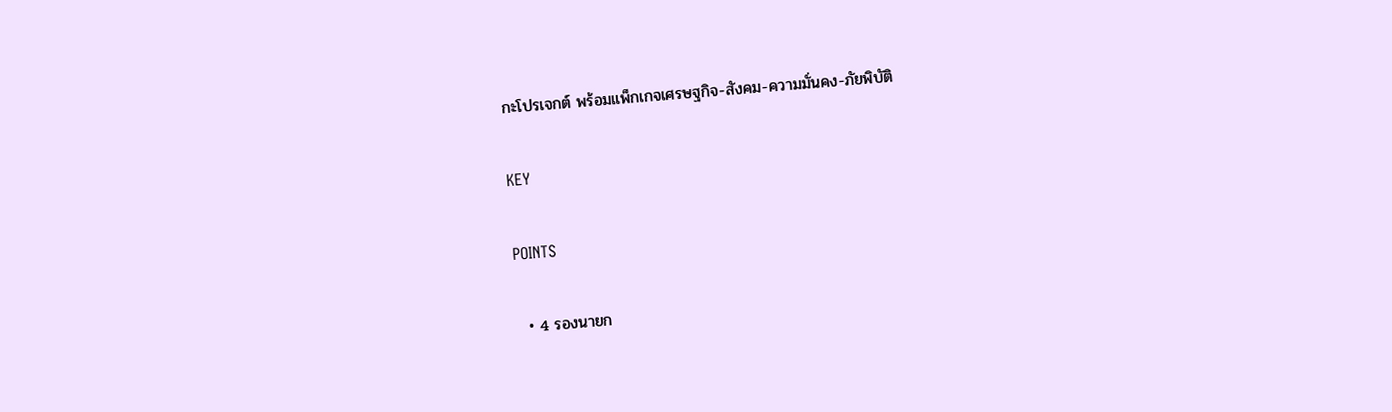กะโปรเจกต์ พร้อมแพ็กเกจเศรษฐกิจ-สังคม-ความมั่นคง-ภัยพิบัติ

KEY

POINTS

  • 4 รองนายก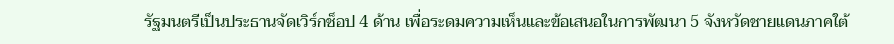รัฐมนตรีเป็นประธานจัดเวิร์กช็อป 4 ด้าน เพื่อระดมความเห็นและข้อเสนอในการพัฒนา 5 จังหวัดชายแดนภาคใต้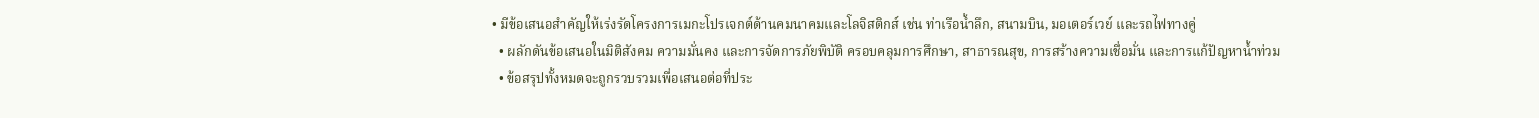• มีข้อเสนอสำคัญให้เร่งรัดโครงการเมกะโปรเจกต์ด้านคมนาคมและโลจิสติกส์ เช่น ท่าเรือน้ำลึก, สนามบิน, มอเตอร์เวย์ และรถไฟทางคู่
  • ผลักดันข้อเสนอในมิติสังคม ความมั่นคง และการจัดการภัยพิบัติ ครอบคลุมการศึกษา, สาธารณสุข, การสร้างความเชื่อมั่น และการแก้ปัญหาน้ำท่วม
  • ข้อสรุปทั้งหมดจะถูกรวบรวมเพื่อเสนอต่อที่ประ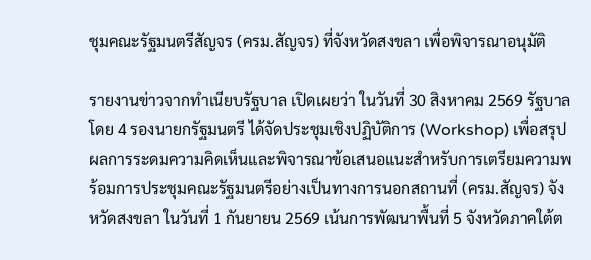ชุมคณะรัฐมนตรีสัญจร (ครม.สัญจร) ที่จังหวัดสงขลา เพื่อพิจารณาอนุมัติ

รายงานข่าวจากทำเนียบรัฐบาล เปิดเผยว่า ในวันที่ 30 สิงหาคม 2569 รัฐบาล โดย 4 รองนายกรัฐมนตรี ได้จัดประชุมเชิงปฏิบัติการ (Workshop) เพื่อสรุปผลการระดมความคิดเห็นและพิจารณาข้อเสนอแนะสำหรับการเตรียมความพร้อมการประชุมคณะรัฐมนตรีอย่างเป็นทางการนอกสถานที่ (ครม.สัญจร) จังหวัดสงขลา ในวันที่ 1 กันยายน 2569 เน้นการพัฒนาพื้นที่ 5 จังหวัดภาคใต้ต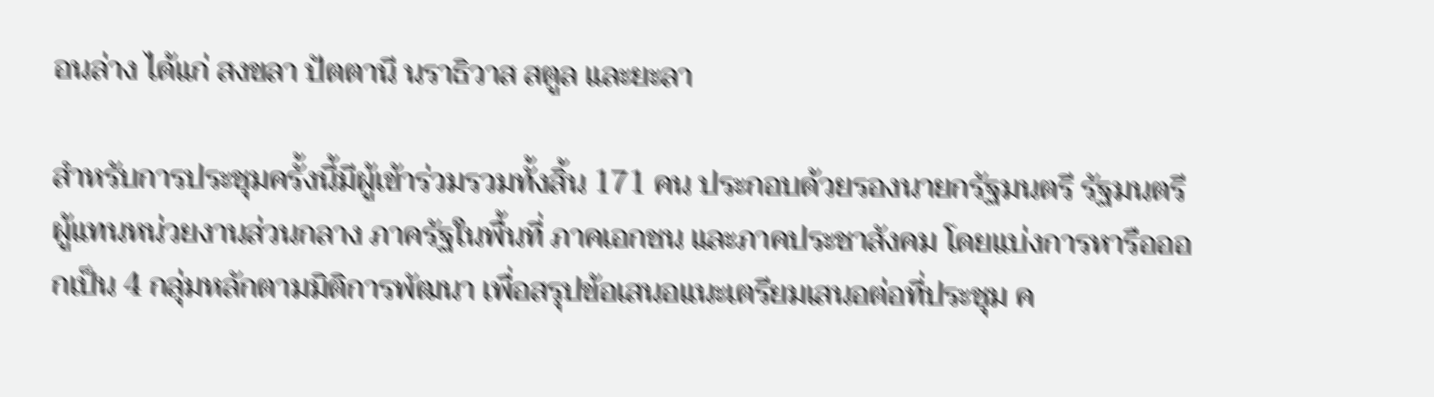อนล่าง ได้แก่ สงขลา ปัตตานี นราธิวาส สตูล และยะลา

สำหรับการประชุมครั้งนี้มีผู้เข้าร่วมรวมทั้งสิ้น 171 คน ประกอบด้วยรองนายกรัฐมนตรี รัฐมนตรี ผู้แทนหน่วยงานส่วนกลาง ภาครัฐในพื้นที่ ภาคเอกชน และภาคประชาสังคม โดยแบ่งการหารือออกเป็น 4 กลุ่มหลักตามมิติการพัฒนา เพื่อสรุปข้อเสนอแนะเตรียมเสนอต่อที่ประชุม ค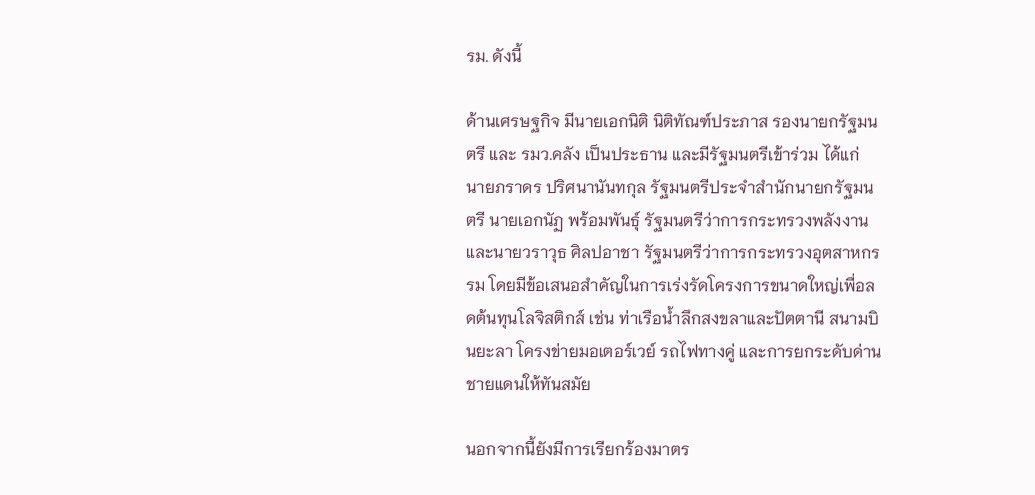รม. ดังนี้

ด้านเศรษฐกิจ มีนายเอกนิติ นิติทัณฑ์ประภาส รองนายกรัฐมนตรี และ รมว.คลัง เป็นประธาน และมีรัฐมนตรีเข้าร่วม ได้แก่ นายภราดร ปริศนานันทกุล รัฐมนตรีประจำสำนักนายกรัฐมนตรี นายเอกนัฏ พร้อมพันธุ์ รัฐมนตรีว่าการกระทรวงพลังงาน และนายวราวุธ ศิลปอาชา รัฐมนตรีว่าการกระทรวงอุตสาหกรรม โดยมีข้อเสนอสำคัญในการเร่งรัดโครงการขนาดใหญ่เพื่อลดต้นทุนโลจิสติกส์ เช่น ท่าเรือน้ำลึกสงขลาและปัตตานี สนามบินยะลา โครงข่ายมอเตอร์เวย์ รถไฟทางคู่ และการยกระดับด่านชายแดนให้ทันสมัย

นอกจากนี้ยังมีการเรียกร้องมาตร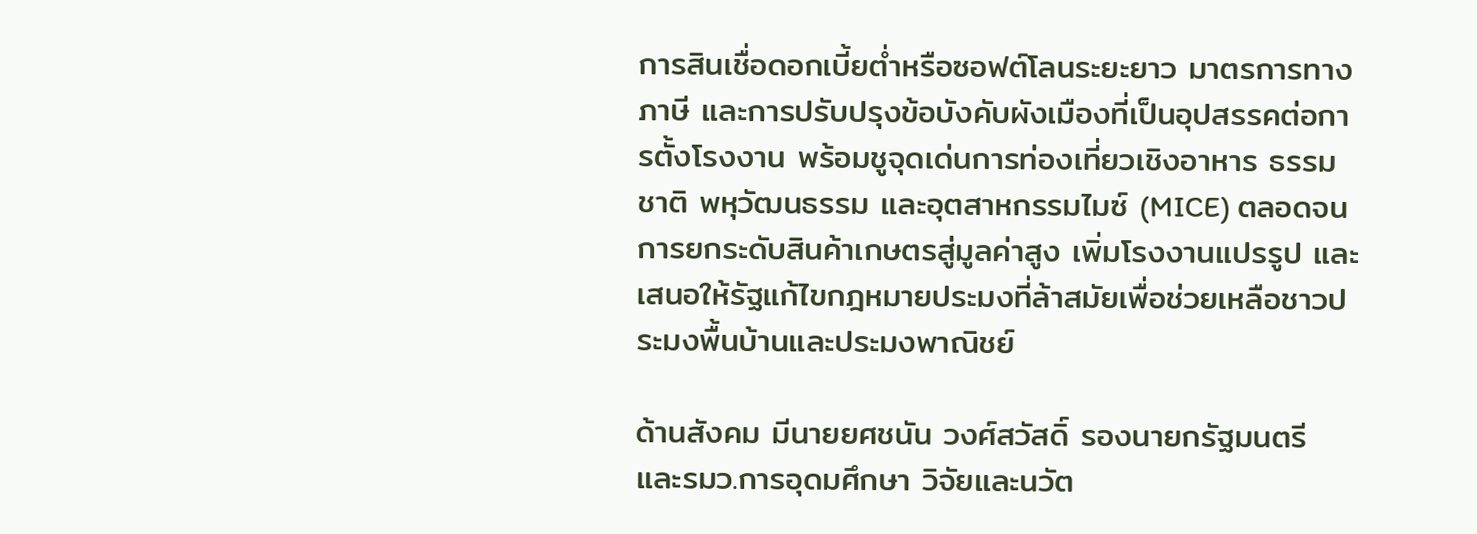การสินเชื่อดอกเบี้ยต่ำหรือซอฟต์โลนระยะยาว มาตรการทางภาษี และการปรับปรุงข้อบังคับผังเมืองที่เป็นอุปสรรคต่อการตั้งโรงงาน พร้อมชูจุดเด่นการท่องเที่ยวเชิงอาหาร ธรรมชาติ พหุวัฒนธรรม และอุตสาหกรรมไมซ์ (MICE) ตลอดจนการยกระดับสินค้าเกษตรสู่มูลค่าสูง เพิ่มโรงงานแปรรูป และเสนอให้รัฐแก้ไขกฎหมายประมงที่ล้าสมัยเพื่อช่วยเหลือชาวประมงพื้นบ้านและประมงพาณิชย์

ด้านสังคม มีนายยศชนัน วงศ์สวัสดิ์ รองนายกรัฐมนตรี และรมว.การอุดมศึกษา วิจัยและนวัต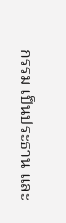กรรม เป็นประธาน และ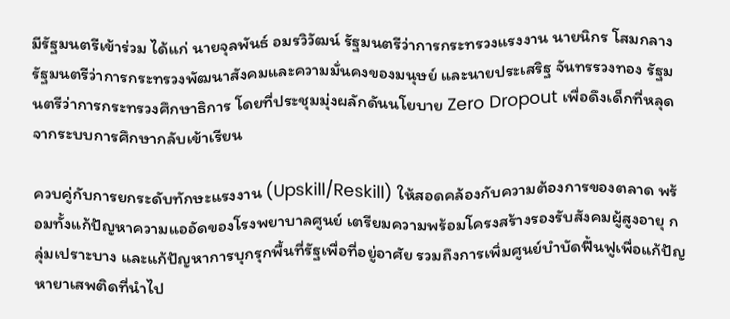มีรัฐมนตรีเข้าร่วม ได้แก่ นายจุลพันธ์ อมรวิวัฒน์ รัฐมนตรีว่าการกระทรวงแรงงาน นายนิกร โสมกลาง รัฐมนตรีว่าการกระทรวงพัฒนาสังคมและความมั่นคงของมนุษย์ และนายประเสริฐ จันทรรวงทอง รัฐมนตรีว่าการกระทรวงศึกษาธิการ โดยที่ประชุมมุ่งผลักดันนโยบาย Zero Dropout เพื่อดึงเด็กที่หลุดจากระบบการศึกษากลับเข้าเรียน

ควบคู่กับการยกระดับทักษะแรงงาน (Upskill/Reskill) ให้สอดคล้องกับความต้องการของตลาด พร้อมทั้งแก้ปัญหาความแออัดของโรงพยาบาลศูนย์ เตรียมความพร้อมโครงสร้างรองรับสังคมผู้สูงอายุ กลุ่มเปราะบาง และแก้ปัญหาการบุกรุกพื้นที่รัฐเพื่อที่อยู่อาศัย รวมถึงการเพิ่มศูนย์บำบัดฟื้นฟูเพื่อแก้ปัญหายาเสพติดที่นำไป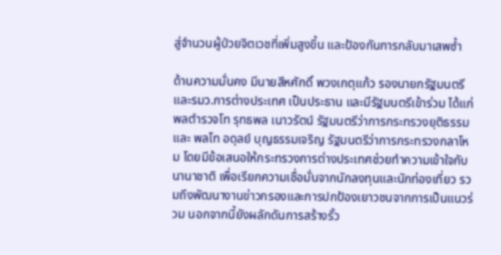สู่จำนวนผู้ป่วยจิตเวชที่เพิ่มสูงขึ้น และป้องกันการกลับมาเสพซ้ำ

ด้านความมั่นคง มีนายสีหศักดิ์ พวงเกตุแก้ว รองนายกรัฐมนตรี และรมว.การต่างประเทศ เป็นประธาน และมีรัฐมนตรีเข้าร่วม ได้แก่ พลตำรวจโท รุทธพล เนาวรัตน์ รัฐมนตรีว่าการกระทรวงยุติธรรม และ พลโท อดุลย์ บุญธรรมเจริญ รัฐมนตรีว่าการกระทรวงกลาโหม โดยมีข้อเสนอให้กระทรวงการต่างประเทศช่วยทำความเข้าใจกับนานาชาติ เพื่อเรียกความเชื่อมั่นจากนักลงทุนและนักท่องเที่ยว รวมถึงพัฒนางานข่าวกรองและการปกป้องเยาวชนจากการเป็นแนวร่วม นอกจากนี้ยังผลักดันการสร้างรั้ว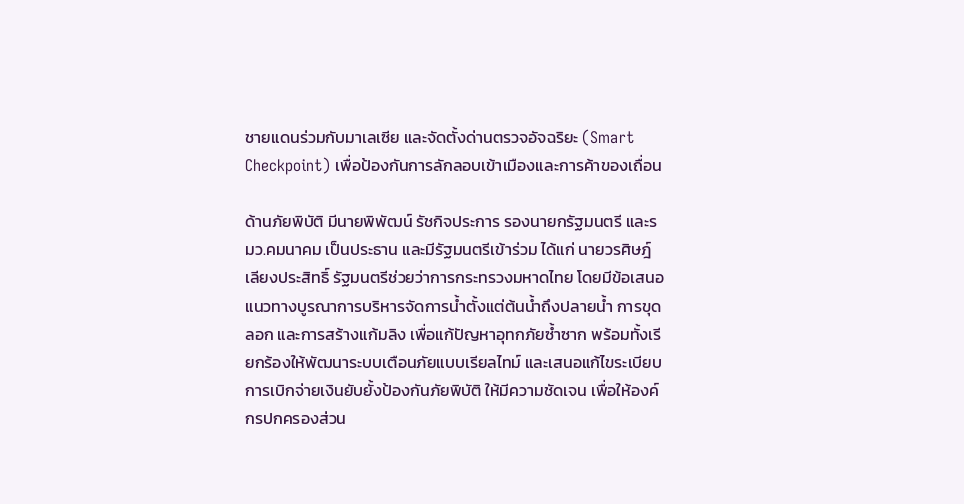ชายแดนร่วมกับมาเลเซีย และจัดตั้งด่านตรวจอัจฉริยะ (Smart Checkpoint) เพื่อป้องกันการลักลอบเข้าเมืองและการค้าของเถื่อน

ด้านภัยพิบัติ มีนายพิพัฒน์ รัชกิจประการ รองนายกรัฐมนตรี และรมว.คมนาคม เป็นประธาน และมีรัฐมนตรีเข้าร่วม ได้แก่ นายวรศิษฎ์ เลียงประสิทธิ์ รัฐมนตรีช่วยว่าการกระทรวงมหาดไทย โดยมีข้อเสนอแนวทางบูรณาการบริหารจัดการน้ำตั้งแต่ต้นน้ำถึงปลายน้ำ การขุดลอก และการสร้างแก้มลิง เพื่อแก้ปัญหาอุทกภัยซ้ำซาก พร้อมทั้งเรียกร้องให้พัฒนาระบบเตือนภัยแบบเรียลไทม์ และเสนอแก้ไขระเบียบการเบิกจ่ายเงินยับยั้งป้องกันภัยพิบัติ ให้มีความชัดเจน เพื่อให้องค์กรปกครองส่วน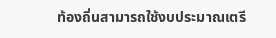ท้องถิ่นสามารถใช้งบประมาณเตรี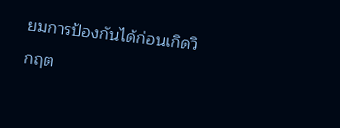ยมการป้องกันได้ก่อนเกิดวิกฤต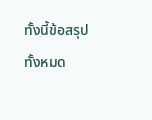ทั้งนี้ข้อสรุปทั้งหมด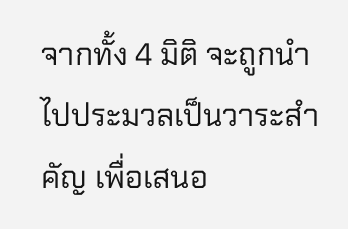จากทั้ง 4 มิติ จะถูกนำไปประมวลเป็นวาระสำคัญ เพื่อเสนอ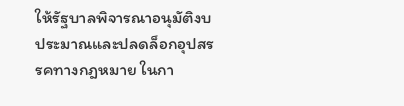ให้รัฐบาลพิจารณาอนุมัติงบประมาณและปลดล็อกอุปสรรคทางกฎหมาย ในกา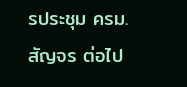รประชุม ครม.สัญจร ต่อไป